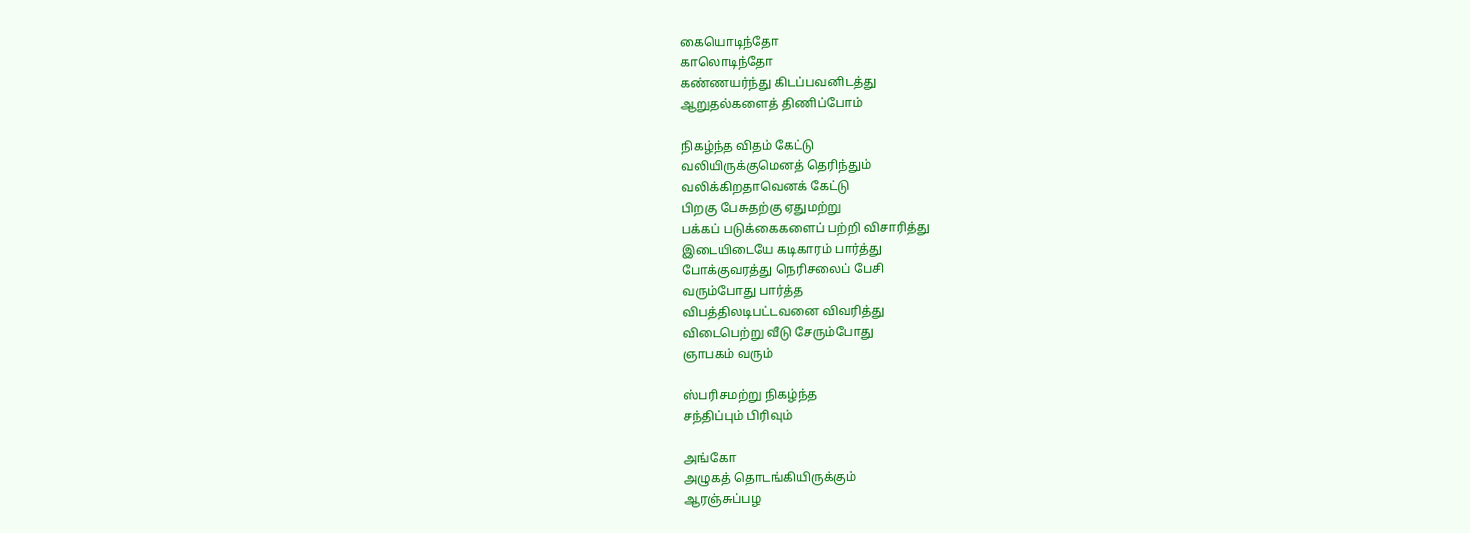கையொடிந்தோ
காலொடிந்தோ
கண்ணயர்ந்து கிடப்பவனிடத்து
ஆறுதல்களைத் திணிப்போம்

நிகழ்ந்த விதம் கேட்டு
வலியிருக்குமெனத் தெரிந்தும்
வலிக்கிறதாவெனக் கேட்டு
பிறகு பேசுதற்கு ஏதுமற்று
பக்கப் படுக்கைகளைப் பற்றி விசாரித்து
இடையிடையே கடிகாரம் பார்த்து
போக்குவரத்து நெரிசலைப் பேசி
வரும்போது பார்த்த
விபத்திலடிபட்டவனை விவரித்து
விடைபெற்று வீடு சேரும்போது
ஞாபகம் வரும்

ஸ்பரிசமற்று நிகழ்ந்த
சந்திப்பும் பிரிவும்

அங்கோ
அழுகத் தொடங்கியிருக்கும்
ஆரஞ்சுப்பழ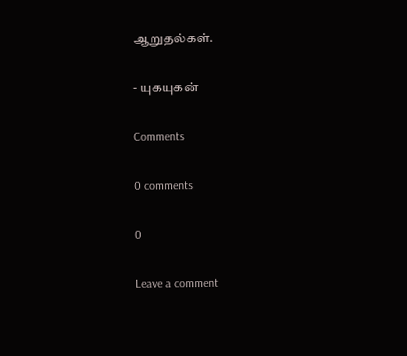ஆறுதல்கள்.

- யுகயுகன்

Comments

0 comments

0

Leave a comment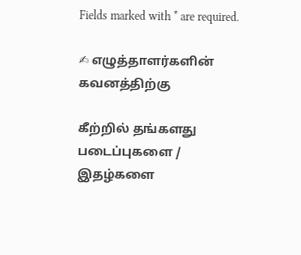Fields marked with * are required.

✍ எழுத்தாளர்களின் கவனத்திற்கு

கீற்றில் தங்களது படைப்புகளை / இதழ்களை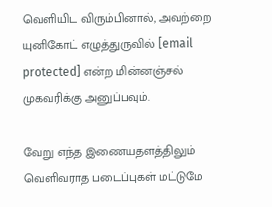வெளியிட விரும்பினால், அவற்றை யுனிகோட் எழுத்துருவில் [email protected] என்ற மின்னஞ்சல் முகவரிக்கு அனுப்பவும்.

வேறு எந்த இணையதளத்திலும் வெளிவராத படைப்புகள் மட்டுமே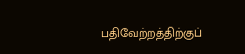பதிவேற்றத்திற்குப்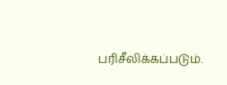பரிசீலிக்கப்படும்.